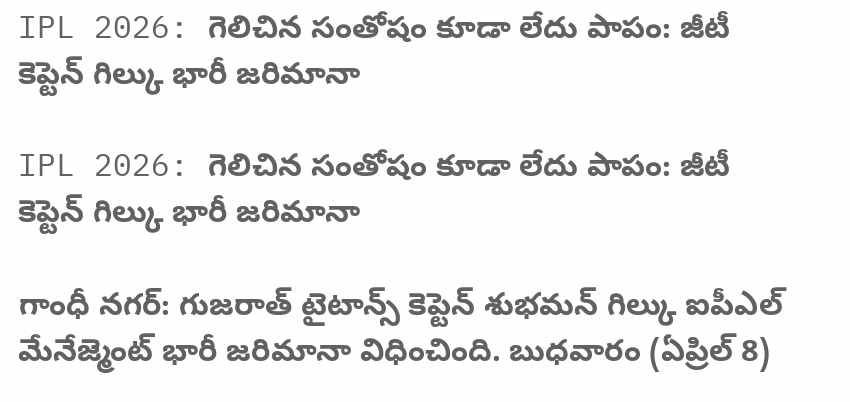IPL 2026: గెలిచిన సంతోషం కూడా లేదు పాపం: జీటీ కెప్టెన్ గిల్కు భారీ జరిమానా

IPL 2026: గెలిచిన సంతోషం కూడా లేదు పాపం: జీటీ కెప్టెన్ గిల్కు భారీ జరిమానా

గాంధీ నగర్: గుజరాత్ టైటాన్స్ కెప్టెన్ శుభమన్ గిల్కు ఐపీఎల్ మేనేజ్మెంట్ భారీ జరిమానా విధించింది. బుధవారం (ఏప్రిల్ 8)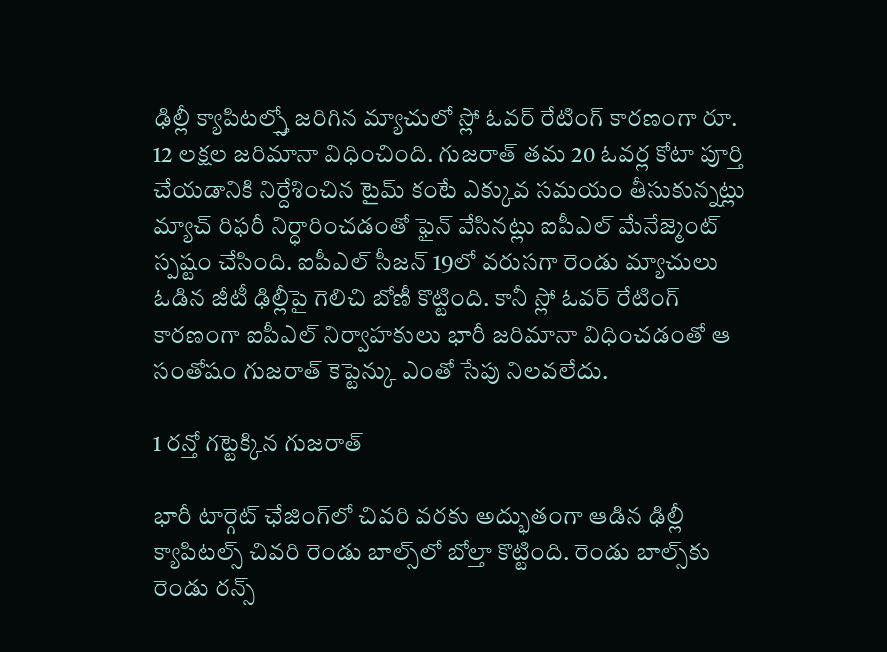ఢిల్లీ క్యాపిటల్స్తో జరిగిన మ్యాచులో స్లో ఓవర్ రేటింగ్ కారణంగా రూ. 12 లక్షల జరిమానా విధించింది. గుజరాత్ తమ 20 ఓవర్ల కోటా పూర్తి చేయడానికి నిర్దేశించిన టైమ్ కంటే ఎక్కువ సమయం తీసుకున్నట్లు మ్యాచ్ రిఫరీ నిర్ధారించడంతో ఫైన్ వేసినట్లు ఐపీఎల్ మేనేజ్మెంట్ స్పష్టం చేసింది. ఐపీఎల్ సీజన్ 19లో వరుసగా రెండు మ్యాచులు ఓడిన జీటీ ఢిల్లీపై గెలిచి బోణీ కొట్టింది. కానీ స్లో ఓవర్ రేటింగ్ కారణంగా ఐపీఎల్ నిర్వాహకులు భారీ జరిమానా విధించడంతో ఆ సంతోషం గుజరాత్ కెప్టెన్కు ఎంతో సేపు నిలవలేదు.

1 రన్తో గట్టెక్కిన గుజరాత్

భారీ టార్గెట్‌‌ ఛేజింగ్‌‌లో చివరి వరకు అద్భుతంగా ఆడిన ఢిల్లీ క్యాపిటల్స్‌‌ చివరి రెండు బాల్స్‌‌లో బోల్తా కొట్టింది. రెండు బాల్స్‌‌కు రెండు రన్స్‌‌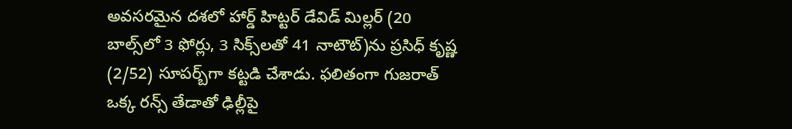అవసరమైన దశలో హార్డ్‌‌ హిట్టర్‌‌ డేవిడ్‌‌ మిల్లర్‌‌ (20 బాల్స్‌‌లో 3 ఫోర్లు, 3 సిక్స్‌‌లతో 41 నాటౌట్‌‌)ను ప్రసిధ్‌‌ కృష్ణ (2/52) సూపర్బ్‌‌గా కట్టడి చేశాడు. ఫలితంగా గుజరాత్‌‌ ఒక్క రన్స్‌‌ తేడాతో ఢిల్లీపై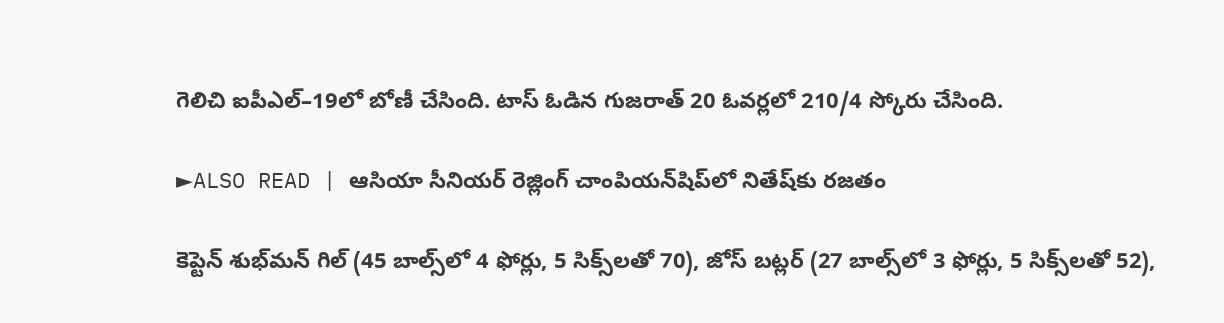గెలిచి ఐపీఎల్‌‌–19లో బోణీ చేసింది. టాస్‌‌ ఓడిన గుజరాత్‌‌ 20 ఓవర్లలో 210/4 స్కోరు చేసింది.

►ALSO READ | ఆసియా సీనియర్‌‌‌‌ రెజ్లింగ్‌‌‌‌ చాంపియన్‌‌‌‌షిప్‌‌‌‌లో నితేష్‌‌కు రజతం

కెప్టెన్‌‌ శుభ్‌‌మన్‌‌ గిల్‌‌ (45 బాల్స్‌‌లో 4 ఫోర్లు, 5 సిక్స్‌‌లతో 70), జోస్‌‌ బట్లర్‌‌ (27 బాల్స్‌‌లో 3 ఫోర్లు, 5 సిక్స్‌‌లతో 52),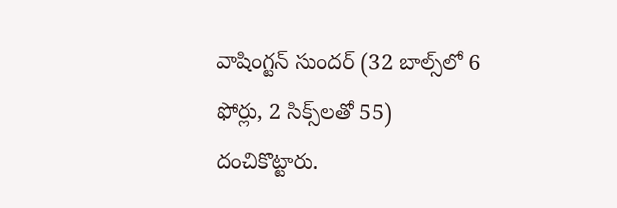వాషింగ్టన్‌‌ సుందర్‌‌ (32 బాల్స్‌‌లో 6 ఫోర్లు, 2 సిక్స్‌‌లతో 55) దంచికొట్టారు.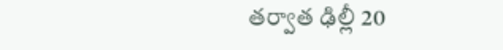తర్వాత ఢిల్లీ 20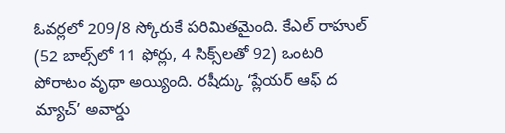ఓవర్లలో 209/8 స్కోరుకే పరిమితమైంది. కేఎల్‌‌ రాహుల్‌‌ (52 బాల్స్‌‌లో 11 ఫోర్లు, 4 సిక్స్‌‌లతో 92) ఒంటరి పోరాటం వృథా అయ్యింది. రషీద్కు ‘ప్లేయర్‌‌ ఆఫ్‌‌ ద మ్యాచ్‌‌’ అవార్డు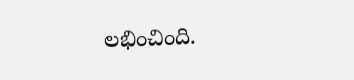లభించింది.